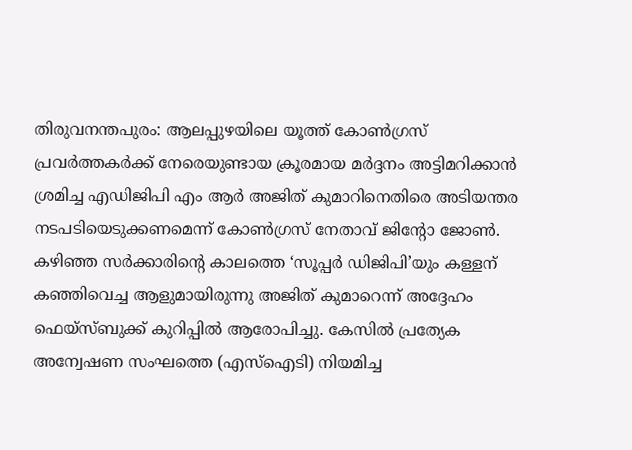തിരുവനന്തപുരം: ആലപ്പുഴയിലെ യൂത്ത് കോൺഗ്രസ് പ്രവർത്തകർക്ക് നേരെയുണ്ടായ ക്രൂരമായ മർദ്ദനം അട്ടിമറിക്കാൻ ശ്രമിച്ച എഡിജിപി എം ആർ അജിത് കുമാറിനെതിരെ അടിയന്തര നടപടിയെടുക്കണമെന്ന് കോൺഗ്രസ് നേതാവ് ജിന്റോ ജോൺ. കഴിഞ്ഞ സർക്കാരിന്റെ കാലത്തെ ‘സൂപ്പർ ഡിജിപി’യും കള്ളന് കഞ്ഞിവെച്ച ആളുമായിരുന്നു അജിത് കുമാറെന്ന് അദ്ദേഹം ഫെയ്സ്ബുക്ക് കുറിപ്പിൽ ആരോപിച്ചു. കേസിൽ പ്രത്യേക അന്വേഷണ സംഘത്തെ (എസ്ഐടി) നിയമിച്ച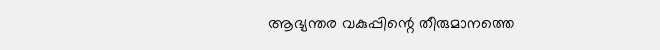ആഭ്യന്തര വകുപ്പിന്റെ തീരുമാനത്തെ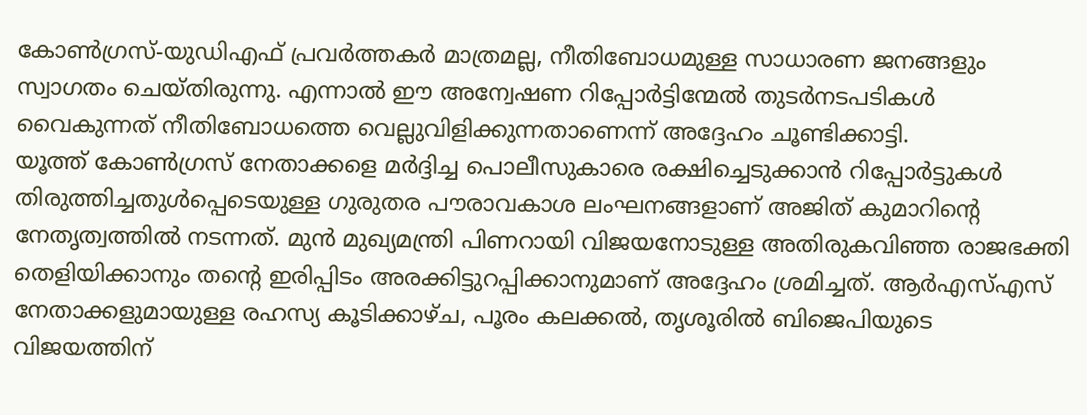കോൺഗ്രസ്-യുഡിഎഫ് പ്രവർത്തകർ മാത്രമല്ല, നീതിബോധമുള്ള സാധാരണ ജനങ്ങളും സ്വാഗതം ചെയ്തിരുന്നു. എന്നാൽ ഈ അന്വേഷണ റിപ്പോർട്ടിന്മേൽ തുടർനടപടികൾ വൈകുന്നത് നീതിബോധത്തെ വെല്ലുവിളിക്കുന്നതാണെന്ന് അദ്ദേഹം ചൂണ്ടിക്കാട്ടി.
യൂത്ത് കോൺഗ്രസ് നേതാക്കളെ മർദ്ദിച്ച പൊലീസുകാരെ രക്ഷിച്ചെടുക്കാൻ റിപ്പോർട്ടുകൾ തിരുത്തിച്ചതുൾപ്പെടെയുള്ള ഗുരുതര പൗരാവകാശ ലംഘനങ്ങളാണ് അജിത് കുമാറിന്റെ നേതൃത്വത്തിൽ നടന്നത്. മുൻ മുഖ്യമന്ത്രി പിണറായി വിജയനോടുള്ള അതിരുകവിഞ്ഞ രാജഭക്തി തെളിയിക്കാനും തന്റെ ഇരിപ്പിടം അരക്കിട്ടുറപ്പിക്കാനുമാണ് അദ്ദേഹം ശ്രമിച്ചത്. ആർഎസ്എസ് നേതാക്കളുമായുള്ള രഹസ്യ കൂടിക്കാഴ്ച, പൂരം കലക്കൽ, തൃശൂരിൽ ബിജെപിയുടെ വിജയത്തിന്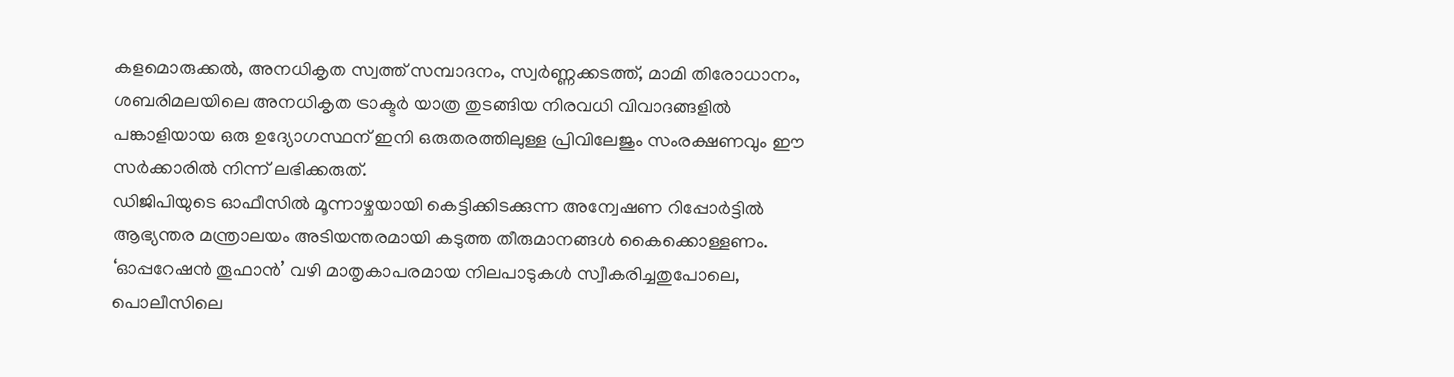കളമൊരുക്കൽ, അനധികൃത സ്വത്ത് സമ്പാദനം, സ്വർണ്ണക്കടത്ത്, മാമി തിരോധാനം, ശബരിമലയിലെ അനധികൃത ട്രാക്ടർ യാത്ര തുടങ്ങിയ നിരവധി വിവാദങ്ങളിൽ പങ്കാളിയായ ഒരു ഉദ്യോഗസ്ഥന് ഇനി ഒരുതരത്തിലുള്ള പ്രിവിലേജും സംരക്ഷണവും ഈ സർക്കാരിൽ നിന്ന് ലഭിക്കരുത്.
ഡിജിപിയുടെ ഓഫീസിൽ മൂന്നാഴ്ചയായി കെട്ടിക്കിടക്കുന്ന അന്വേഷണ റിപ്പോർട്ടിൽ ആഭ്യന്തര മന്ത്രാലയം അടിയന്തരമായി കടുത്ത തീരുമാനങ്ങൾ കൈക്കൊള്ളണം. ‘ഓപ്പറേഷൻ തൂഫാൻ’ വഴി മാതൃകാപരമായ നിലപാടുകൾ സ്വീകരിച്ചതുപോലെ, പൊലീസിലെ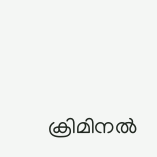ക്രിമിനൽ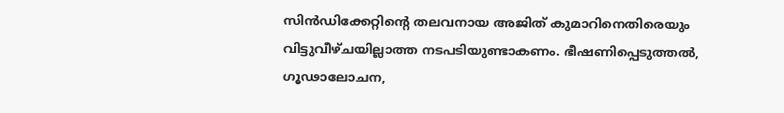സിൻഡിക്കേറ്റിന്റെ തലവനായ അജിത് കുമാറിനെതിരെയും വിട്ടുവീഴ്ചയില്ലാത്ത നടപടിയുണ്ടാകണം. ഭീഷണിപ്പെടുത്തൽ, ഗൂഢാലോചന,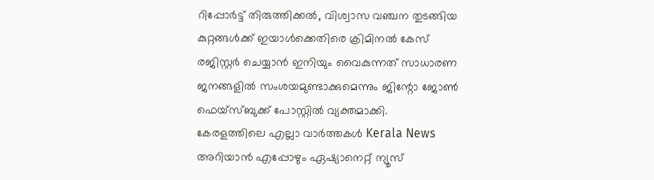റിപ്പോർട്ട് തിരുത്തിക്കൽ, വിശ്വാസ വഞ്ചന തുടങ്ങിയ കുറ്റങ്ങൾക്ക് ഇയാൾക്കെതിരെ ക്രിമിനൽ കേസ് രജിസ്റ്റർ ചെയ്യാൻ ഇനിയും വൈകുന്നത് സാധാരണ ജനങ്ങളിൽ സംശയമുണ്ടാക്കുമെന്നും ജിന്റോ ജോൺ ഫെയ്സ്ബുക്ക് പോസ്റ്റിൽ വ്യക്തമാക്കി.
കേരളത്തിലെ എല്ലാ വാർത്തകൾ Kerala News അറിയാൻ എപ്പോഴും ഏഷ്യാനെറ്റ് ന്യൂസ്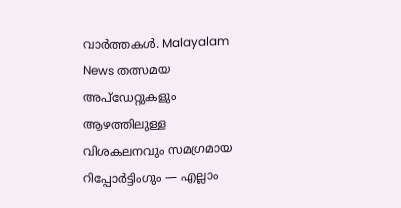വാർത്തകൾ. Malayalam News തത്സമയ അപ്ഡേറ്റുകളും ആഴത്തിലുള്ള വിശകലനവും സമഗ്രമായ റിപ്പോർട്ടിംഗും — എല്ലാം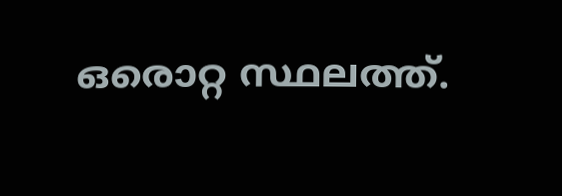ഒരൊറ്റ സ്ഥലത്ത്.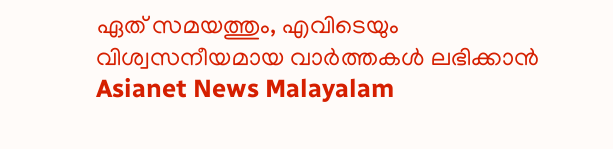ഏത് സമയത്തും, എവിടെയും വിശ്വസനീയമായ വാർത്തകൾ ലഭിക്കാൻ Asianet News Malayalam